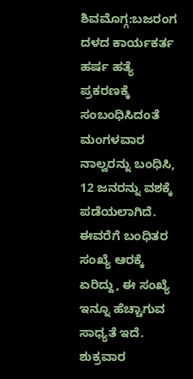ಶಿವಮೊಗ್ಗ:ಬಜರಂಗ ದಳದ ಕಾರ್ಯಕರ್ತ ಹರ್ಷ ಹತ್ಯೆ ಪ್ರಕರಣಕ್ಕೆ ಸಂಬಂಧಿಸಿದಂತೆ ಮಂಗಳವಾರ ನಾಲ್ವರನ್ನು ಬಂಧಿಸಿ, 12 ಜನರನ್ನು ವಶಕ್ಕೆ ಪಡೆಯಲಾಗಿದೆ. ಈವರೆಗೆ ಬಂಧಿತರ ಸಂಖ್ಯೆ ಆರಕ್ಕೆ ಏರಿದ್ದು, ಈ ಸಂಖ್ಯೆ ಇನ್ನೂ ಹೆಚ್ಚಾಗುವ ಸಾಧ್ಯತೆ ಇದೆ.
ಶುಕ್ರವಾರ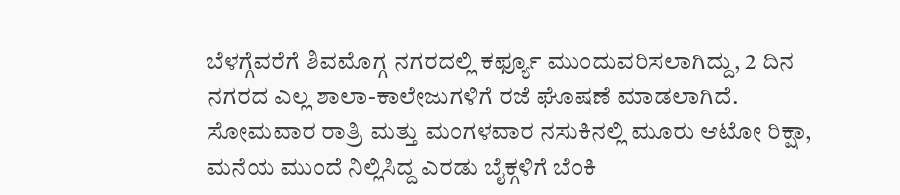ಬೆಳಗ್ಗೆವರೆಗೆ ಶಿವಮೊಗ್ಗ ನಗರದಲ್ಲಿ ಕರ್ಫ್ಯೂ ಮುಂದುವರಿಸಲಾಗಿದ್ದು, 2 ದಿನ ನಗರದ ಎಲ್ಲ ಶಾಲಾ-ಕಾಲೇಜುಗಳಿಗೆ ರಜೆ ಘೊಷಣೆ ಮಾಡಲಾಗಿದೆ. ಸೋಮವಾರ ರಾತ್ರಿ ಮತ್ತು ಮಂಗಳವಾರ ನಸುಕಿನಲ್ಲಿ ಮೂರು ಆಟೋ ರಿಕ್ಷಾ, ಮನೆಯ ಮುಂದೆ ನಿಲ್ಲಿಸಿದ್ದ ಎರಡು ಬೈಕ್ಗಳಿಗೆ ಬೆಂಕಿ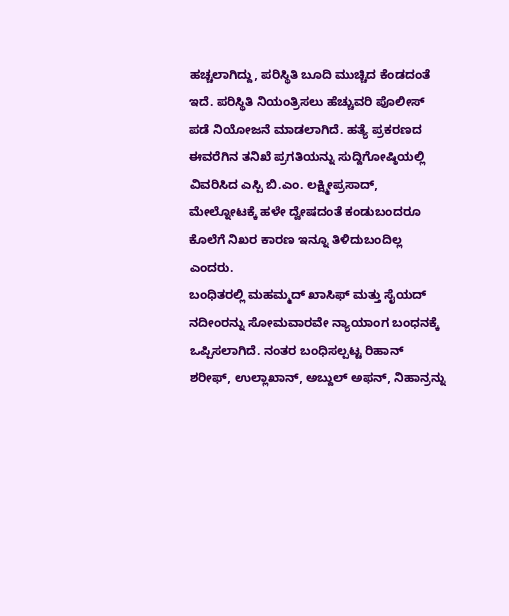ಹಚ್ಚಲಾಗಿದ್ದು, ಪರಿಸ್ಥಿತಿ ಬೂದಿ ಮುಚ್ಚಿದ ಕೆಂಡದಂತೆ ಇದೆ. ಪರಿಸ್ಥಿತಿ ನಿಯಂತ್ರಿಸಲು ಹೆಚ್ಚುವರಿ ಪೊಲೀಸ್ ಪಡೆ ನಿಯೋಜನೆ ಮಾಡಲಾಗಿದೆ. ಹತ್ಯೆ ಪ್ರಕರಣದ ಈವರೆಗಿನ ತನಿಖೆ ಪ್ರಗತಿಯನ್ನು ಸುದ್ದಿಗೋಷ್ಠಿಯಲ್ಲಿ ವಿವರಿಸಿದ ಎಸ್ಪಿ ಬಿ.ಎಂ. ಲಕ್ಷ್ಮೀಪ್ರಸಾದ್, ಮೇಲ್ನೋಟಕ್ಕೆ ಹಳೇ ದ್ವೇಷದಂತೆ ಕಂಡುಬಂದರೂ ಕೊಲೆಗೆ ನಿಖರ ಕಾರಣ ಇನ್ನೂ ತಿಳಿದುಬಂದಿಲ್ಲ ಎಂದರು.
ಬಂಧಿತರಲ್ಲಿ ಮಹಮ್ಮದ್ ಖಾಸಿಫ್ ಮತ್ತು ಸೈಯದ್ ನದೀಂರನ್ನು ಸೋಮವಾರವೇ ನ್ಯಾಯಾಂಗ ಬಂಧನಕ್ಕೆ ಒಪ್ಪಿಸಲಾಗಿದೆ. ನಂತರ ಬಂಧಿಸಲ್ಪಟ್ಟ ರಿಹಾನ್ ಶರೀಫ್, ಉಲ್ಲಾಖಾನ್, ಅಬ್ದುಲ್ ಅಫನ್, ನಿಹಾನ್ರನ್ನು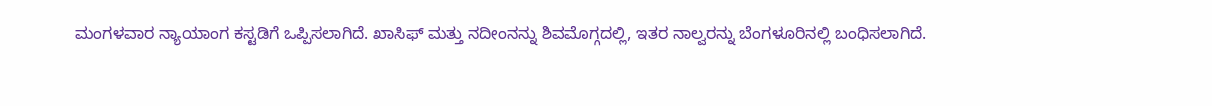ಮಂಗಳವಾರ ನ್ಯಾಯಾಂಗ ಕಸ್ಟಡಿಗೆ ಒಪ್ಪಿಸಲಾಗಿದೆ. ಖಾಸಿಫ್ ಮತ್ತು ನದೀಂನನ್ನು ಶಿವಮೊಗ್ಗದಲ್ಲಿ, ಇತರ ನಾಲ್ವರನ್ನು ಬೆಂಗಳೂರಿನಲ್ಲಿ ಬಂಧಿಸಲಾಗಿದೆ.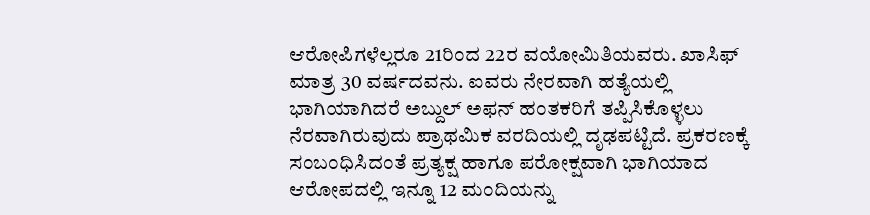ಆರೋಪಿಗಳೆಲ್ಲರೂ 21ರಿಂದ 22ರ ವಯೋಮಿತಿಯವರು. ಖಾಸಿಫ್ ಮಾತ್ರ 30 ವರ್ಷದವನು. ಐವರು ನೇರವಾಗಿ ಹತ್ಯೆಯಲ್ಲಿ ಭಾಗಿಯಾಗಿದರೆ ಅಬ್ದುಲ್ ಅಫನ್ ಹಂತಕರಿಗೆ ತಪ್ಪಿಸಿಕೊಳ್ಳಲು ನೆರವಾಗಿರುವುದು ಪ್ರಾಥಮಿಕ ವರದಿಯಲ್ಲಿ ದೃಢಪಟ್ಟಿದೆ. ಪ್ರಕರಣಕ್ಕೆ ಸಂಬಂಧಿಸಿದಂತೆ ಪ್ರತ್ಯಕ್ಷ ಹಾಗೂ ಪರೋಕ್ಷವಾಗಿ ಭಾಗಿಯಾದ ಆರೋಪದಲ್ಲಿ ಇನ್ನೂ 12 ಮಂದಿಯನ್ನು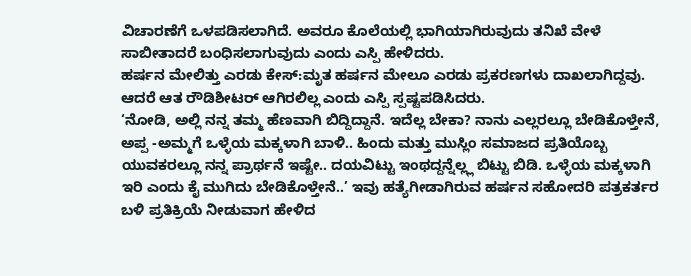ವಿಚಾರಣೆಗೆ ಒಳಪಡಿಸಲಾಗಿದೆ. ಅವರೂ ಕೊಲೆಯಲ್ಲಿ ಭಾಗಿಯಾಗಿರುವುದು ತನಿಖೆ ವೇಳೆ ಸಾಬೀತಾದರೆ ಬಂಧಿಸಲಾಗುವುದು ಎಂದು ಎಸ್ಪಿ ಹೇಳಿದರು.
ಹರ್ಷನ ಮೇಲಿತ್ತು ಎರಡು ಕೇಸ್:ಮೃತ ಹರ್ಷನ ಮೇಲೂ ಎರಡು ಪ್ರಕರಣಗಳು ದಾಖಲಾಗಿದ್ದವು. ಆದರೆ ಆತ ರೌಡಿಶೀಟರ್ ಆಗಿರಲಿಲ್ಲ ಎಂದು ಎಸ್ಪಿ ಸ್ಪಷ್ಟಪಡಿಸಿದರು.
‘ನೋಡಿ, ಅಲ್ಲಿ ನನ್ನ ತಮ್ಮ ಹೆಣವಾಗಿ ಬಿದ್ದಿದ್ದಾನೆ. ಇದೆಲ್ಲ ಬೇಕಾ? ನಾನು ಎಲ್ಲರಲ್ಲೂ ಬೇಡಿಕೊಳ್ತೇನೆ, ಅಪ್ಪ -ಅಮ್ಮಗೆ ಒಳ್ಳೆಯ ಮಕ್ಕಳಾಗಿ ಬಾಳಿ.. ಹಿಂದು ಮತ್ತು ಮುಸ್ಲಿಂ ಸಮಾಜದ ಪ್ರತಿಯೊಬ್ಬ ಯುವಕರಲ್ಲೂ ನನ್ನ ಪ್ರಾರ್ಥನೆ ಇಷ್ಟೇ.. ದಯವಿಟ್ಟು ಇಂಥದ್ದನ್ನೆಲ್ಲ್ಲ ಬಿಟ್ಟು ಬಿಡಿ. ಒಳ್ಳೆಯ ಮಕ್ಕಳಾಗಿ ಇರಿ ಎಂದು ಕೈ ಮುಗಿದು ಬೇಡಿಕೊಳ್ತೇನೆ..’ ಇವು ಹತ್ಯೆಗೀಡಾಗಿರುವ ಹರ್ಷನ ಸಹೋದರಿ ಪತ್ರಕರ್ತರ ಬಳಿ ಪ್ರತಿಕ್ರಿಯೆ ನೀಡುವಾಗ ಹೇಳಿದ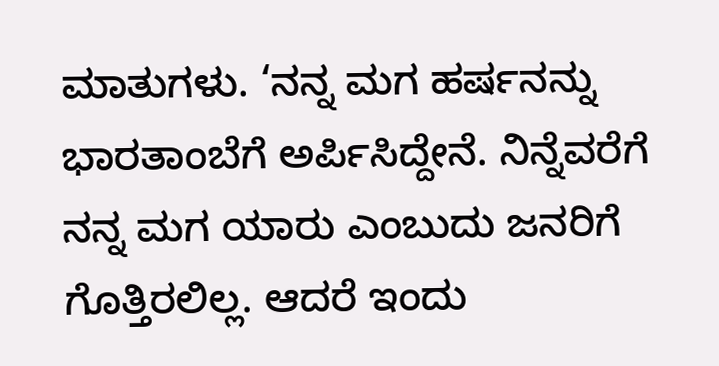ಮಾತುಗಳು. ‘ನನ್ನ ಮಗ ಹರ್ಷನನ್ನು ಭಾರತಾಂಬೆಗೆ ಅರ್ಪಿಸಿದ್ದೇನೆ. ನಿನ್ನೆವರೆಗೆ ನನ್ನ ಮಗ ಯಾರು ಎಂಬುದು ಜನರಿಗೆ ಗೊತ್ತಿರಲಿಲ್ಲ. ಆದರೆ ಇಂದು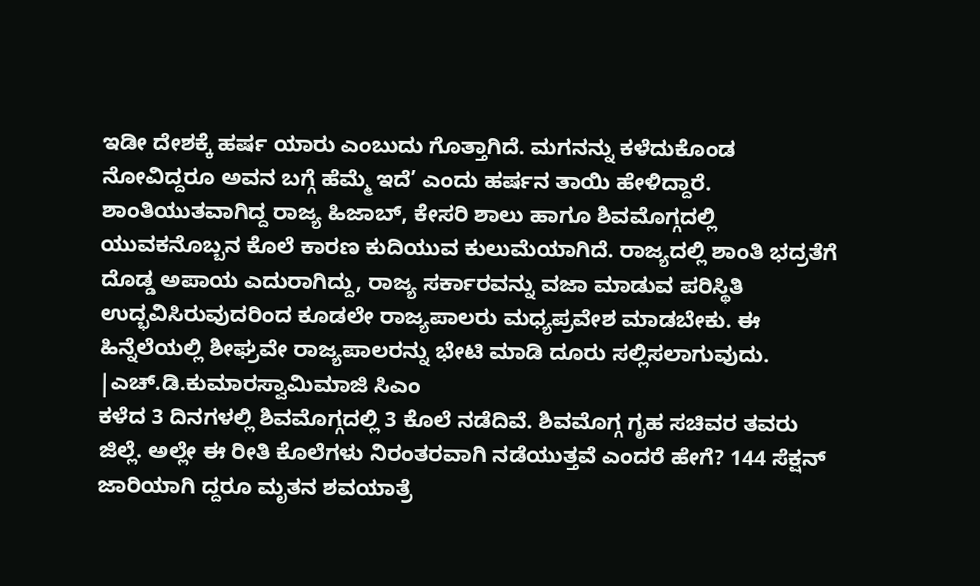ಇಡೀ ದೇಶಕ್ಕೆ ಹರ್ಷ ಯಾರು ಎಂಬುದು ಗೊತ್ತಾಗಿದೆ. ಮಗನನ್ನು ಕಳೆದುಕೊಂಡ ನೋವಿದ್ದರೂ ಅವನ ಬಗ್ಗೆ ಹೆಮ್ಮೆ ಇದೆ’ ಎಂದು ಹರ್ಷನ ತಾಯಿ ಹೇಳಿದ್ದಾರೆ.
ಶಾಂತಿಯುತವಾಗಿದ್ದ ರಾಜ್ಯ ಹಿಜಾಬ್, ಕೇಸರಿ ಶಾಲು ಹಾಗೂ ಶಿವಮೊಗ್ಗದಲ್ಲಿ ಯುವಕನೊಬ್ಬನ ಕೊಲೆ ಕಾರಣ ಕುದಿಯುವ ಕುಲುಮೆಯಾಗಿದೆ. ರಾಜ್ಯದಲ್ಲಿ ಶಾಂತಿ ಭದ್ರತೆಗೆ ದೊಡ್ಡ ಅಪಾಯ ಎದುರಾಗಿದ್ದು, ರಾಜ್ಯ ಸರ್ಕಾರವನ್ನು ವಜಾ ಮಾಡುವ ಪರಿಸ್ಥಿತಿ ಉದ್ಭವಿಸಿರುವುದರಿಂದ ಕೂಡಲೇ ರಾಜ್ಯಪಾಲರು ಮಧ್ಯಪ್ರವೇಶ ಮಾಡಬೇಕು. ಈ ಹಿನ್ನೆಲೆಯಲ್ಲಿ ಶೀಘ್ರವೇ ರಾಜ್ಯಪಾಲರನ್ನು ಭೇಟಿ ಮಾಡಿ ದೂರು ಸಲ್ಲಿಸಲಾಗುವುದು.
|ಎಚ್.ಡಿ.ಕುಮಾರಸ್ವಾಮಿಮಾಜಿ ಸಿಎಂ
ಕಳೆದ 3 ದಿನಗಳಲ್ಲಿ ಶಿವಮೊಗ್ಗದಲ್ಲಿ 3 ಕೊಲೆ ನಡೆದಿವೆ. ಶಿವಮೊಗ್ಗ ಗೃಹ ಸಚಿವರ ತವರು ಜಿಲ್ಲೆ. ಅಲ್ಲೇ ಈ ರೀತಿ ಕೊಲೆಗಳು ನಿರಂತರವಾಗಿ ನಡೆಯುತ್ತವೆ ಎಂದರೆ ಹೇಗೆ? 144 ಸೆಕ್ಷನ್ ಜಾರಿಯಾಗಿ ದ್ದರೂ ಮೃತನ ಶವಯಾತ್ರೆ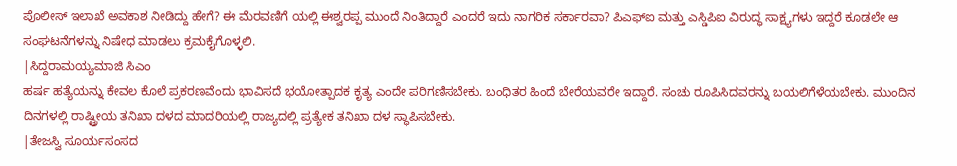ಪೊಲೀಸ್ ಇಲಾಖೆ ಅವಕಾಶ ನೀಡಿದ್ದು ಹೇಗೆ? ಈ ಮೆರವಣಿಗೆ ಯಲ್ಲಿ ಈಶ್ವರಪ್ಪ ಮುಂದೆ ನಿಂತಿದ್ದಾರೆ ಎಂದರೆ ಇದು ನಾಗರಿಕ ಸರ್ಕಾರವಾ? ಪಿಎಫ್ಐ ಮತ್ತು ಎಸ್ಡಿಪಿಐ ವಿರುದ್ಧ ಸಾಕ್ಷ್ಯಗಳು ಇದ್ದರೆ ಕೂಡಲೇ ಆ ಸಂಘಟನೆಗಳನ್ನು ನಿಷೇಧ ಮಾಡಲು ಕ್ರಮಕೈಗೊಳ್ಳಲಿ.
|ಸಿದ್ದರಾಮಯ್ಯಮಾಜಿ ಸಿಎಂ
ಹರ್ಷ ಹತ್ಯೆಯನ್ನು ಕೇವಲ ಕೊಲೆ ಪ್ರಕರಣವೆಂದು ಭಾವಿಸದೆ ಭಯೋತ್ಪಾದಕ ಕೃತ್ಯ ಎಂದೇ ಪರಿಗಣಿಸಬೇಕು. ಬಂಧಿತರ ಹಿಂದೆ ಬೇರೆಯವರೇ ಇದ್ದಾರೆ. ಸಂಚು ರೂಪಿಸಿದವರನ್ನು ಬಯಲಿಗೆಳೆಯಬೇಕು. ಮುಂದಿನ ದಿನಗಳಲ್ಲಿ ರಾಷ್ಟ್ರೀಯ ತನಿಖಾ ದಳದ ಮಾದರಿಯಲ್ಲಿ ರಾಜ್ಯದಲ್ಲಿ ಪ್ರತ್ಯೇಕ ತನಿಖಾ ದಳ ಸ್ಥಾಪಿಸಬೇಕು.
|ತೇಜಸ್ವಿ ಸೂರ್ಯಸಂಸದ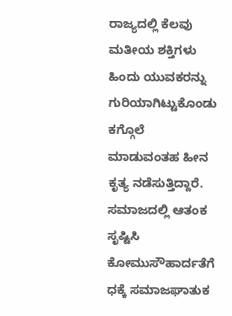ರಾಜ್ಯದಲ್ಲಿ ಕೆಲವು ಮತೀಯ ಶಕ್ತಿಗಳು ಹಿಂದು ಯುವಕರನ್ನು ಗುರಿಯಾಗಿಟ್ಟುಕೊಂಡು ಕಗ್ಗೊಲೆ ಮಾಡುವಂತಹ ಹೀನ ಕೃತ್ಯ ನಡೆಸುತ್ತಿದ್ದಾರೆ. ಸಮಾಜದಲ್ಲಿ ಆತಂಕ ಸೃಷ್ಟಿಸಿ ಕೋಮುಸೌಹಾರ್ದತೆಗೆ ಧಕ್ಕೆ ಸಮಾಜಘಾತುಕ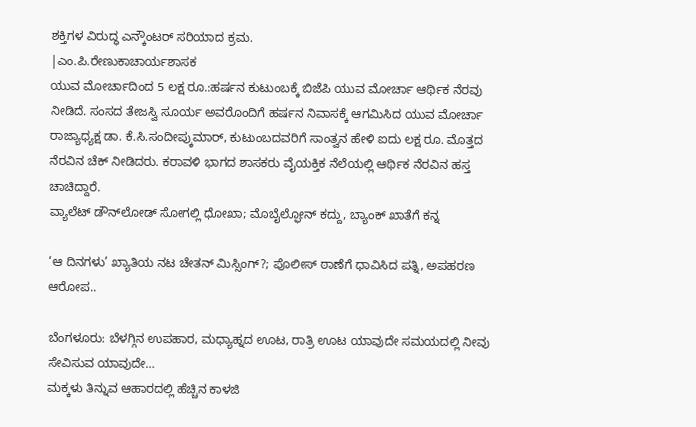ಶಕ್ತಿಗಳ ವಿರುದ್ಧ ಎನ್ಕೌಂಟರ್ ಸರಿಯಾದ ಕ್ರಮ.
|ಎಂ.ಪಿ.ರೇಣುಕಾಚಾರ್ಯಶಾಸಕ
ಯುವ ಮೋರ್ಚಾದಿಂದ 5 ಲಕ್ಷ ರೂ.:ಹರ್ಷನ ಕುಟುಂಬಕ್ಕೆ ಬಿಜೆಪಿ ಯುವ ಮೋರ್ಚಾ ಆರ್ಥಿಕ ನೆರವು ನೀಡಿದೆ. ಸಂಸದ ತೇಜಸ್ವಿ ಸೂರ್ಯ ಅವರೊಂದಿಗೆ ಹರ್ಷನ ನಿವಾಸಕ್ಕೆ ಆಗಮಿಸಿದ ಯುವ ಮೋರ್ಚಾ ರಾಜ್ಯಾಧ್ಯಕ್ಷ ಡಾ. ಕೆ.ಸಿ.ಸಂದೀಪ್ಕುಮಾರ್, ಕುಟುಂಬದವರಿಗೆ ಸಾಂತ್ವನ ಹೇಳಿ ಐದು ಲಕ್ಷ ರೂ. ಮೊತ್ತದ ನೆರವಿನ ಚೆಕ್ ನೀಡಿದರು. ಕರಾವಳಿ ಭಾಗದ ಶಾಸಕರು ವೈಯಕ್ತಿಕ ನೆಲೆಯಲ್ಲಿ ಆರ್ಥಿಕ ನೆರವಿನ ಹಸ್ತ ಚಾಚಿದ್ದಾರೆ.
ವ್ಯಾಲೆಟ್ ಡೌನ್‌ಲೋಡ್ ಸೋಗಲ್ಲಿ ಧೋಖಾ; ಮೊಬೈಲ್ಫೋನ್ ಕದ್ದು, ಬ್ಯಾಂಕ್ ಖಾತೆಗೆ ಕನ್ನ

‘ಆ ದಿನಗಳು’ ಖ್ಯಾತಿಯ ನಟ ಚೇತನ್ ಮಿಸ್ಸಿಂಗ್?; ಪೊಲೀಸ್ ಠಾಣೆಗೆ ಧಾವಿಸಿದ ಪತ್ನಿ, ಅಪಹರಣ ಆರೋಪ..

ಬೆಂಗಳೂರು: ಬೆಳಗ್ಗಿನ ಉಪಹಾರ, ಮಧ್ಯಾಹ್ನದ ಊಟ, ರಾತ್ರಿ ಊಟ ಯಾವುದೇ ಸಮಯದಲ್ಲಿ ನೀವು ಸೇವಿಸುವ ಯಾವುದೇ…
ಮಕ್ಕಳು ತಿನ್ನುವ ಆಹಾರದಲ್ಲಿ ಹೆಚ್ಚಿನ ಕಾಳಜಿ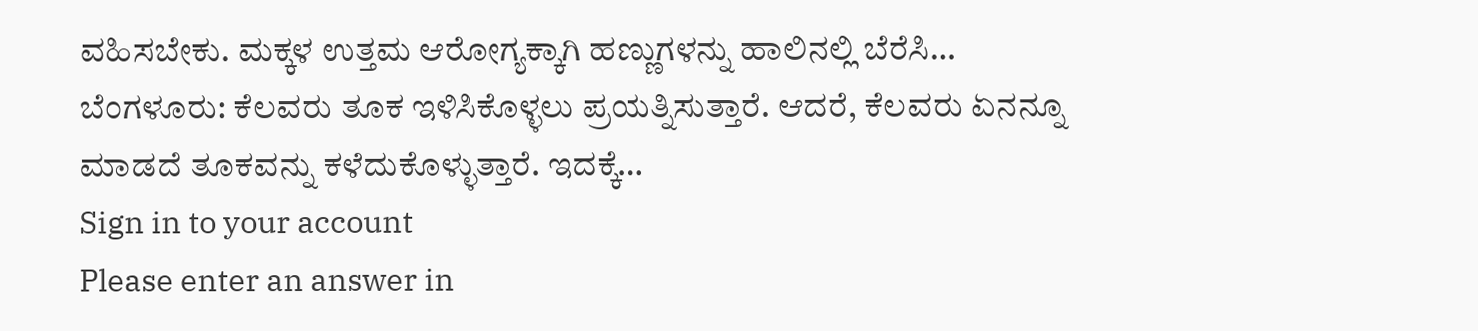ವಹಿಸಬೇಕು. ಮಕ್ಕಳ ಉತ್ತಮ ಆರೋಗ್ಯಕ್ಕಾಗಿ ಹಣ್ಣುಗಳನ್ನು ಹಾಲಿನಲ್ಲಿ ಬೆರೆಸಿ…
ಬೆಂಗಳೂರು: ಕೆಲವರು ತೂಕ ಇಳಿಸಿಕೊಳ್ಳಲು ಪ್ರಯತ್ನಿಸುತ್ತಾರೆ. ಆದರೆ, ಕೆಲವರು ಏನನ್ನೂ ಮಾಡದೆ ತೂಕವನ್ನು ಕಳೆದುಕೊಳ್ಳುತ್ತಾರೆ. ಇದಕ್ಕೆ…
Sign in to your account
Please enter an answer in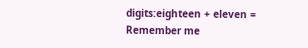digits:eighteen + eleven =
Remember me